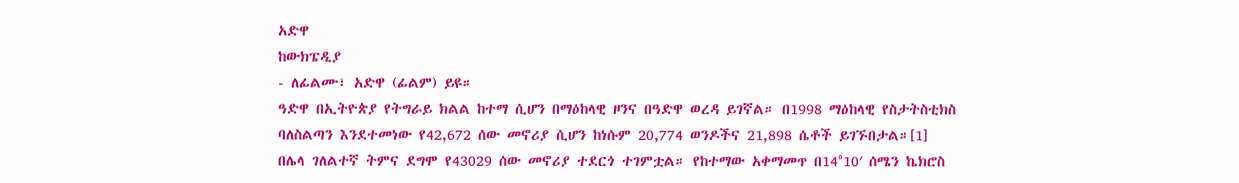አድዋ
ከውክፔዲያ
- ለፊልሙ፣ አድዋ (ፊልም) ይዩ።
ዓድዋ በኢትዮጵያ የትግራይ ክልል ከተማ ሲሆን በማዕከላዊ ዞንና በዓድዋ ወረዳ ይገኛል። በ1998 ማዕከላዊ የስታትስቲክስ ባለስልጣን እንደተመነው የ42,672 ሰው መኖሪያ ሲሆን ከነሱም 20,774 ወንዶችና 21,898 ሴቶች ይገኙበታል።[1]
በሌላ ገለልተኛ ትምና ደግሞ የ43029 ሰው መኖሪያ ተደርጎ ተገምቷል። የከተማው አቀማመጥ በ14°10′ ሰሜን ኬክሮስ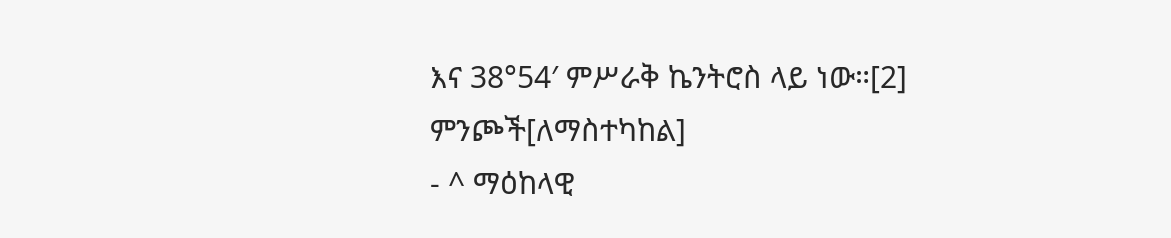እና 38°54′ ምሥራቅ ኬንትሮስ ላይ ነው።[2]
ምንጮች[ለማስተካከል]
- ^ ማዕከላዊ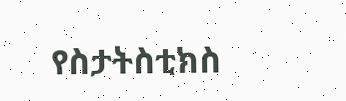የስታትስቲክስ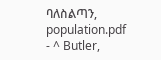ባለስልጣን, population.pdf
- ^ Butler,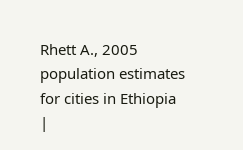Rhett A., 2005 population estimates for cities in Ethiopia
|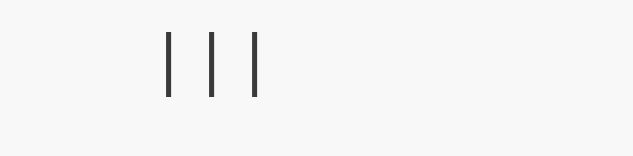|||